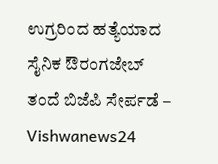ಉಗ್ರರಿಂದ ಹತ್ಯೆಯಾದ ಸೈನಿಕ ಔರಂಗಜೇಬ್ ತಂದೆ ಬಿಜೆಪಿ ಸೇರ್ಪಡೆ – Vishwanews24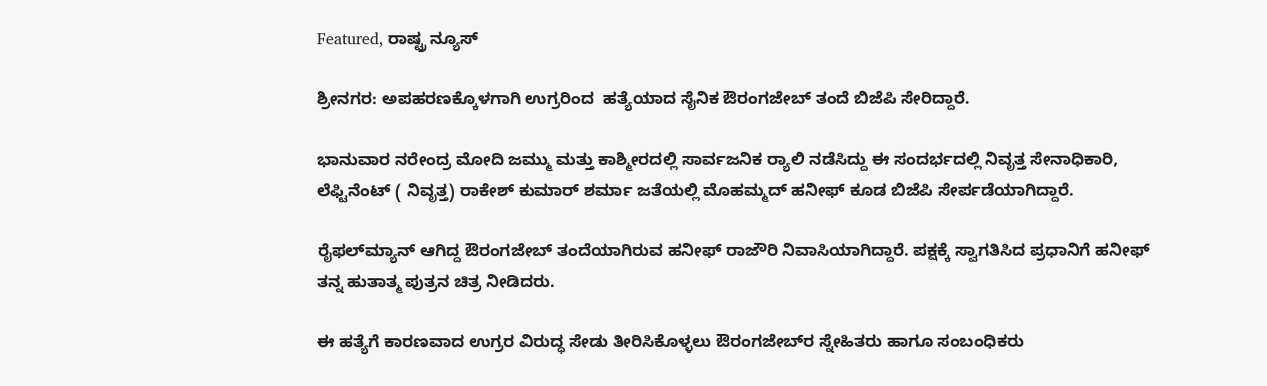Featured, ರಾಷ್ಟ್ರ ನ್ಯೂಸ್

ಶ್ರೀನಗರ: ಅಪಹರಣಕ್ಕೊಳಗಾಗಿ ಉಗ್ರರಿಂದ  ಹತ್ಯೆಯಾದ ಸೈನಿಕ ಔರಂಗಜೇಬ್ ತಂದೆ ಬಿಜೆಪಿ ಸೇರಿದ್ದಾರೆ.

ಭಾನುವಾರ ನರೇಂದ್ರ ಮೋದಿ ಜಮ್ಮು ಮತ್ತು ಕಾಶ್ಮೀರದಲ್ಲಿ ಸಾರ್ವಜನಿಕ ರ‍್ಯಾಲಿ ನಡೆಸಿದ್ದು ಈ ಸಂದರ್ಭದಲ್ಲಿ ನಿವೃತ್ತ ಸೇನಾಧಿಕಾರಿ, ಲೆಫ್ಟಿನೆಂಟ್ ( ನಿವೃತ್ತ) ರಾಕೇಶ್ ಕುಮಾರ್ ಶರ್ಮಾ ಜತೆಯಲ್ಲಿ ಮೊಹಮ್ಮದ್ ಹನೀಫ್ ಕೂಡ ಬಿಜೆಪಿ ಸೇರ್ಪಡೆಯಾಗಿದ್ದಾರೆ.

ರೈಫಲ್‌ಮ್ಯಾನ್ ಆಗಿದ್ದ ಔರಂಗಜೇಬ್ ತಂದೆಯಾಗಿರುವ ಹನೀಫ್ ರಾಜೌರಿ ನಿವಾಸಿಯಾಗಿದ್ದಾರೆ. ಪಕ್ಷಕ್ಕೆ ಸ್ವಾಗತಿಸಿದ ಪ್ರಧಾನಿಗೆ ಹನೀಫ್ ತನ್ನ ಹುತಾತ್ಮ ಪುತ್ರನ ಚಿತ್ರ ನೀಡಿದರು.

ಈ ಹತ್ಯೆಗೆ ಕಾರಣವಾದ ಉಗ್ರರ ವಿರುದ್ಧ ಸೇಡು ತೀರಿಸಿಕೊಳ್ಳಲು ಔರಂಗಜೇಬ್‌ರ ಸ್ನೇಹಿತರು ಹಾಗೂ ಸಂಬಂಧಿಕರು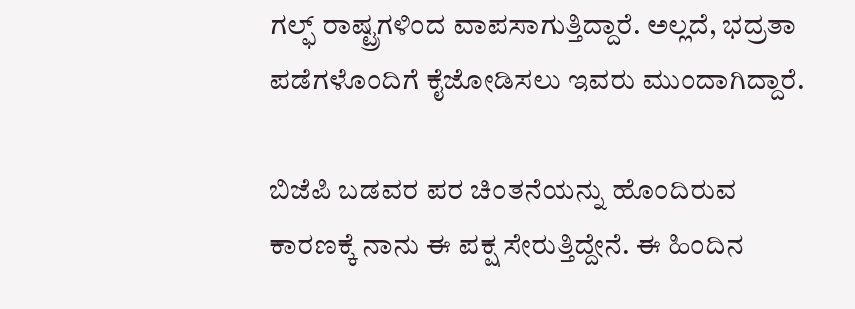ಗಲ್ಫ್‌ ರಾಷ್ಟ್ರಗಳಿಂದ ವಾಪಸಾಗುತ್ತಿದ್ದಾರೆ. ಅಲ್ಲದೆ, ಭದ್ರತಾ ಪಡೆಗಳೊಂದಿಗೆ ಕೈಜೋಡಿಸಲು ಇವರು ಮುಂದಾಗಿದ್ದಾರೆ.

ಬಿಜೆಪಿ ಬಡವರ ಪರ ಚಿಂತನೆಯನ್ನು ಹೊಂದಿರುವ ಕಾರಣಕ್ಕೆ ನಾನು ಈ ಪಕ್ಷ ಸೇರುತ್ತಿದ್ದೇನೆ. ಈ ಹಿಂದಿನ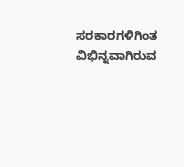ಸರಕಾರಗಳಿಗಿಂತ ವಿಭಿನ್ನವಾಗಿರುವ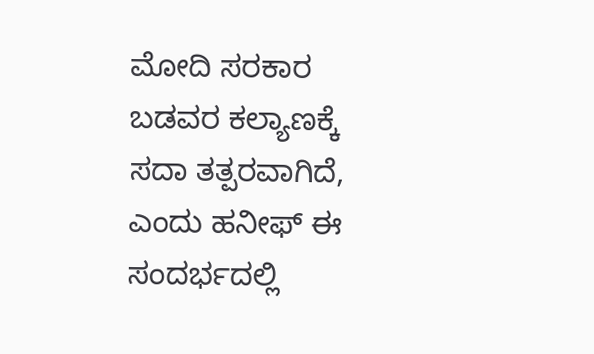ಮೋದಿ ಸರಕಾರ ಬಡವರ ಕಲ್ಯಾಣಕ್ಕೆ ಸದಾ ತತ್ಪರವಾಗಿದೆ, ಎಂದು ಹನೀಫ್ ಈ ಸಂದರ್ಭದಲ್ಲಿ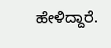ಹೇಳಿದ್ದಾರೆ.